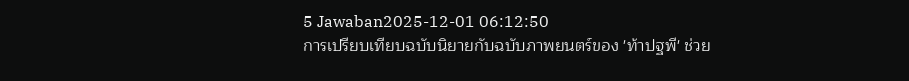5 Jawaban2025-12-01 06:12:50
การเปรียบเทียบฉบับนิยายกับฉบับภาพยนตร์ของ 'ท้าปฐพี' ช่วย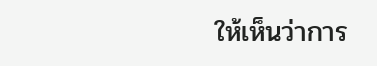ให้เห็นว่าการ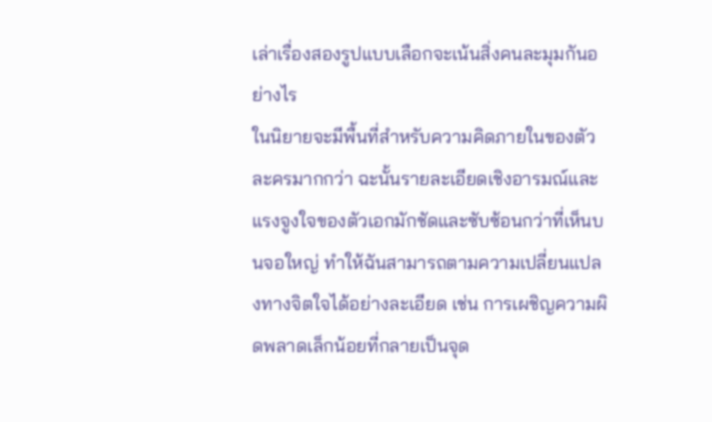เล่าเรื่องสองรูปแบบเลือกจะเน้นสิ่งคนละมุมกันอย่างไร
ในนิยายจะมีพื้นที่สำหรับความคิดภายในของตัวละครมากกว่า ฉะนั้นรายละเอียดเชิงอารมณ์และแรงจูงใจของตัวเอกมักชัดและซับซ้อนกว่าที่เห็นบนจอใหญ่ ทำให้ฉันสามารถตามความเปลี่ยนแปลงทางจิตใจได้อย่างละเอียด เช่น การเผชิญความผิดพลาดเล็กน้อยที่กลายเป็นจุด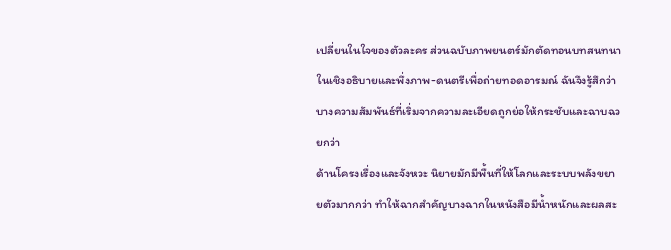เปลี่ยนในใจของตัวละคร ส่วนฉบับภาพยนตร์มักตัดทอนบทสนทนาในเชิงอธิบายและพึ่งภาพ-ดนตรีเพื่อถ่ายทอดอารมณ์ ฉันจึงรู้สึกว่าบางความสัมพันธ์ที่เริ่มจากความละเอียดถูกย่อให้กระชับและฉาบฉวยกว่า
ด้านโครงเรื่องและจังหวะ นิยายมักมีพื้นที่ให้โลกและระบบพลังขยายตัวมากกว่า ทำให้ฉากสำคัญบางฉากในหนังสือมีน้ำหนักและผลสะ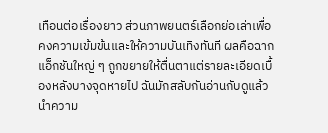เทือนต่อเรื่องยาว ส่วนภาพยนตร์เลือกย่อเล่าเพื่อคงความเข้มข้นและให้ความบันเทิงทันที ผลคือฉากแอ็กชันใหญ่ ๆ ถูกขยายให้ตื่นตาแต่รายละเอียดเบื้องหลังบางจุดหายไป ฉันมักสลับกันอ่านกับดูแล้วนำความ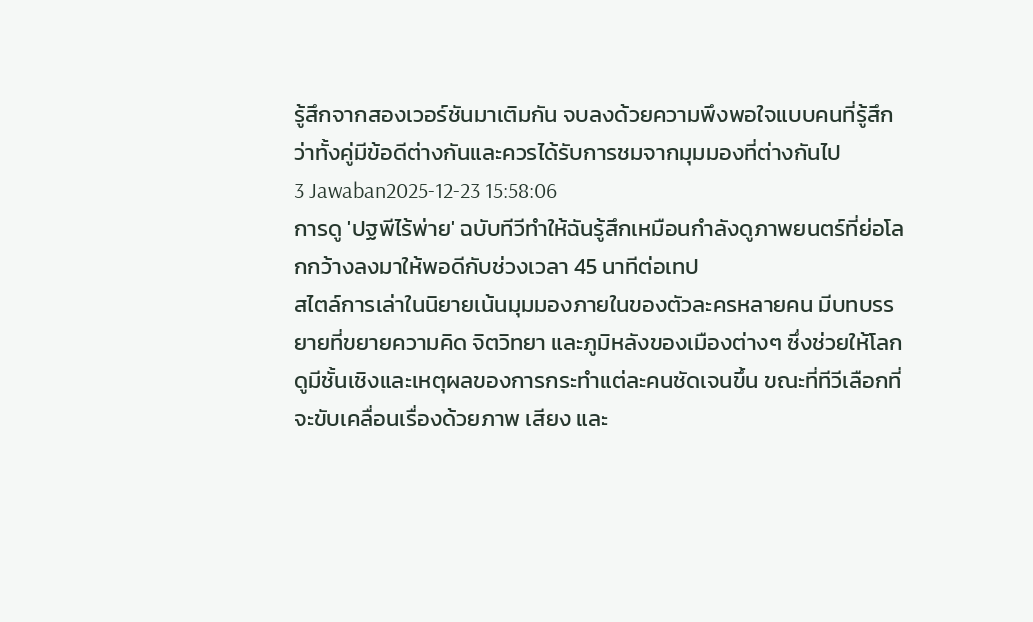รู้สึกจากสองเวอร์ชันมาเติมกัน จบลงด้วยความพึงพอใจแบบคนที่รู้สึกว่าทั้งคู่มีข้อดีต่างกันและควรได้รับการชมจากมุมมองที่ต่างกันไป
3 Jawaban2025-12-23 15:58:06
การดู 'ปฐพีไร้พ่าย' ฉบับทีวีทำให้ฉันรู้สึกเหมือนกำลังดูภาพยนตร์ที่ย่อโลกกว้างลงมาให้พอดีกับช่วงเวลา 45 นาทีต่อเทป
สไตล์การเล่าในนิยายเน้นมุมมองภายในของตัวละครหลายคน มีบทบรรยายที่ขยายความคิด จิตวิทยา และภูมิหลังของเมืองต่างๆ ซึ่งช่วยให้โลกดูมีชั้นเชิงและเหตุผลของการกระทำแต่ละคนชัดเจนขึ้น ขณะที่ทีวีเลือกที่จะขับเคลื่อนเรื่องด้วยภาพ เสียง และ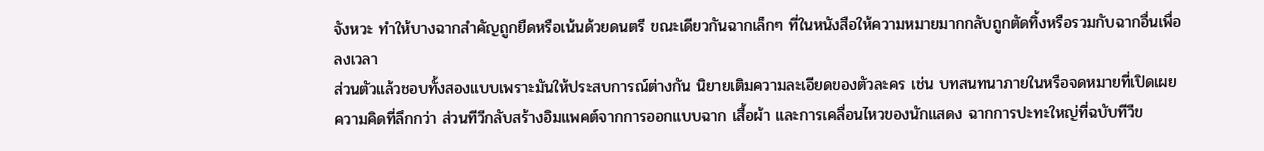จังหวะ ทำให้บางฉากสำคัญถูกยืดหรือเน้นด้วยดนตรี ขณะเดียวกันฉากเล็กๆ ที่ในหนังสือให้ความหมายมากกลับถูกตัดทิ้งหรือรวมกับฉากอื่นเพื่อลงเวลา
ส่วนตัวแล้วชอบทั้งสองแบบเพราะมันให้ประสบการณ์ต่างกัน นิยายเติมความละเอียดของตัวละคร เช่น บทสนทนาภายในหรือจดหมายที่เปิดเผยความคิดที่ลึกกว่า ส่วนทีวีกลับสร้างอิมแพคต์จากการออกแบบฉาก เสื้อผ้า และการเคลื่อนไหวของนักแสดง ฉากการปะทะใหญ่ที่ฉบับทีวีข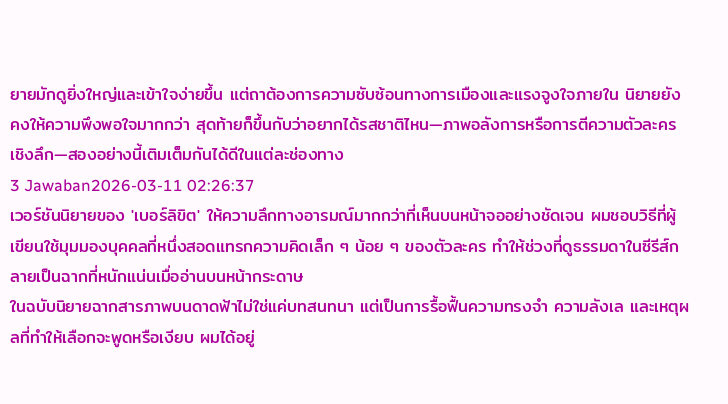ยายมักดูยิ่งใหญ่และเข้าใจง่ายขึ้น แต่ถาต้องการความซับซ้อนทางการเมืองและแรงจูงใจภายใน นิยายยังคงให้ความพึงพอใจมากกว่า สุดท้ายก็ขึ้นกับว่าอยากได้รสชาติไหน—ภาพอลังการหรือการตีความตัวละครเชิงลึก—สองอย่างนี้เติมเต็มกันได้ดีในแต่ละช่องทาง
3 Jawaban2026-03-11 02:26:37
เวอร์ชันนิยายของ 'เบอร์ลิขิต' ให้ความลึกทางอารมณ์มากกว่าที่เห็นบนหน้าจออย่างชัดเจน ผมชอบวิธีที่ผู้เขียนใช้มุมมองบุคคลที่หนึ่งสอดแทรกความคิดเล็ก ๆ น้อย ๆ ของตัวละคร ทำให้ช่วงที่ดูธรรมดาในซีรีส์กลายเป็นฉากที่หนักแน่นเมื่ออ่านบนหน้ากระดาษ
ในฉบับนิยายฉากสารภาพบนดาดฟ้าไม่ใช่แค่บทสนทนา แต่เป็นการรื้อฟื้นความทรงจำ ความลังเล และเหตุผลที่ทำให้เลือกจะพูดหรือเงียบ ผมได้อยู่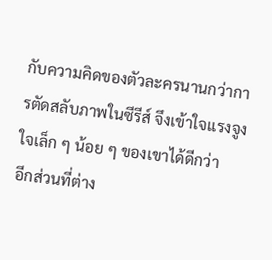กับความคิดของตัวละครนานกว่าการตัดสลับภาพในซีรีส์ จึงเข้าใจแรงจูงใจเล็ก ๆ น้อย ๆ ของเขาได้ดีกว่า
อีกส่วนที่ต่าง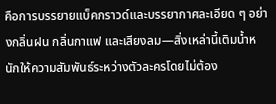คือการบรรยายแบ็คกราวด์และบรรยากาศละเอียด ๆ อย่างกลิ่นฝน กลิ่นกาแฟ และเสียงลม—สิ่งเหล่านี้เติมน้ำหนักให้ความสัมพันธ์ระหว่างตัวละครโดยไม่ต้อง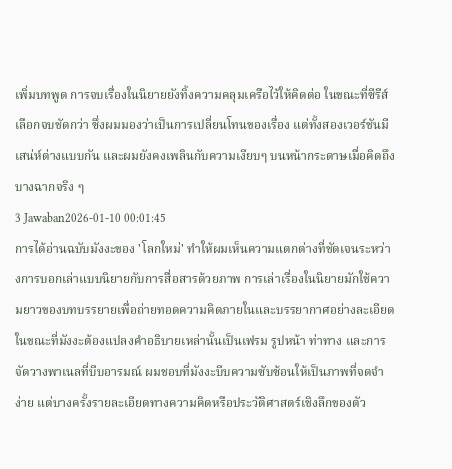เพิ่มบทพูด การจบเรื่องในนิยายยังทิ้งความคลุมเครือไว้ให้คิดต่อ ในขณะที่ซีรีส์เลือกจบชัดกว่า ซึ่งผมมองว่าเป็นการเปลี่ยนโทนของเรื่อง แต่ทั้งสองเวอร์ชันมีเสน่ห์ต่างแบบกัน และผมยังคงเพลินกับความเงียบๆ บนหน้ากระดาษเมื่อคิดถึงบางฉากจริง ๆ
3 Jawaban2026-01-10 00:01:45
การได้อ่านฉบับมังงะของ 'โลกใหม่' ทำให้ผมเห็นความแตกต่างที่ชัดเจนระหว่างการบอกเล่าแบบนิยายกับการสื่อสารด้วยภาพ การเล่าเรื่องในนิยายมักใช้ความยาวของบทบรรยายเพื่อถ่ายทอดความคิดภายในและบรรยากาศอย่างละเอียด ในขณะที่มังงะต้องแปลงคำอธิบายเหล่านั้นเป็นเฟรม รูปหน้า ท่าทาง และการจัดวางพาเนลที่บีบอารมณ์ ผมชอบที่มังงะบีบความซับซ้อนให้เป็นภาพที่จดจำง่าย แต่บางครั้งรายละเอียดทางความคิดหรือประวัติศาสตร์เชิงลึกของตัว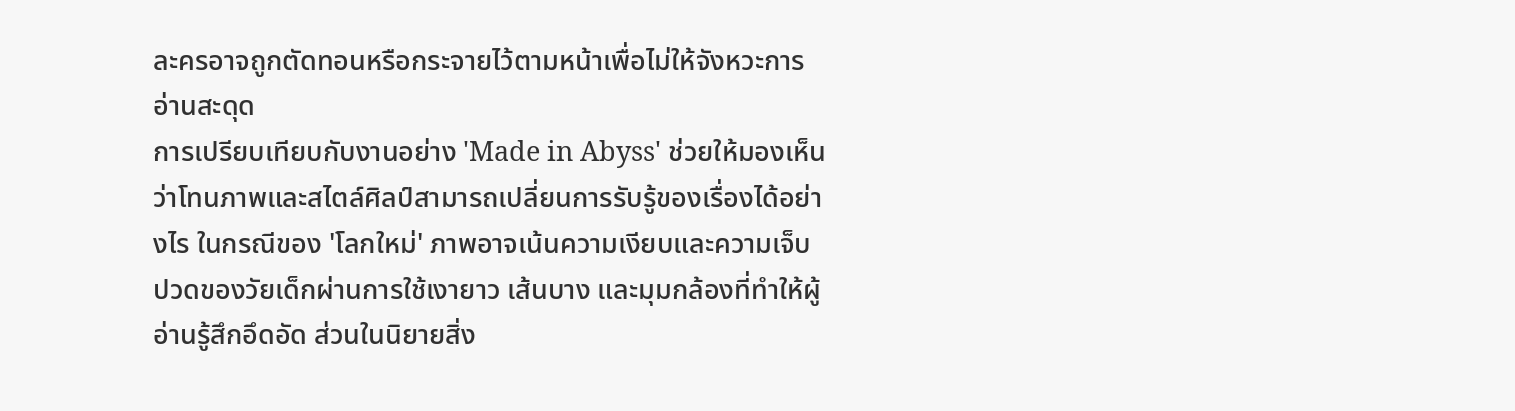ละครอาจถูกตัดทอนหรือกระจายไว้ตามหน้าเพื่อไม่ให้จังหวะการอ่านสะดุด
การเปรียบเทียบกับงานอย่าง 'Made in Abyss' ช่วยให้มองเห็นว่าโทนภาพและสไตล์ศิลป์สามารถเปลี่ยนการรับรู้ของเรื่องได้อย่างไร ในกรณีของ 'โลกใหม่' ภาพอาจเน้นความเงียบและความเจ็บปวดของวัยเด็กผ่านการใช้เงายาว เส้นบาง และมุมกล้องที่ทำให้ผู้อ่านรู้สึกอึดอัด ส่วนในนิยายสิ่ง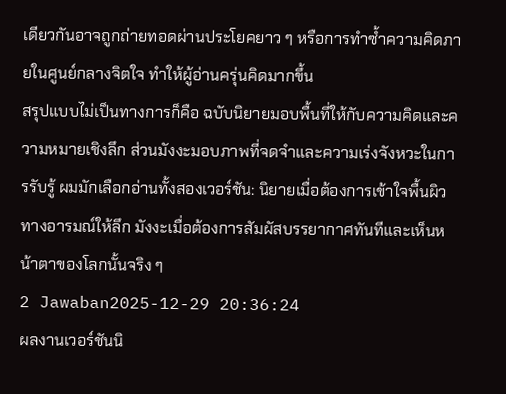เดียวกันอาจถูกถ่ายทอดผ่านประโยคยาว ๆ หรือการทำซ้ำความคิดภายในศูนย์กลางจิตใจ ทำให้ผู้อ่านครุ่นคิดมากขึ้น
สรุปแบบไม่เป็นทางการก็คือ ฉบับนิยายมอบพื้นที่ให้กับความคิดและความหมายเชิงลึก ส่วนมังงะมอบภาพที่จดจำและความเร่งจังหวะในการรับรู้ ผมมักเลือกอ่านทั้งสองเวอร์ชัน: นิยายเมื่อต้องการเข้าใจพื้นผิวทางอารมณ์ให้ลึก มังงะเมื่อต้องการสัมผัสบรรยากาศทันทีและเห็นหน้าตาของโลกนั้นจริง ๆ
2 Jawaban2025-12-29 20:36:24
ผลงานเวอร์ชันนิ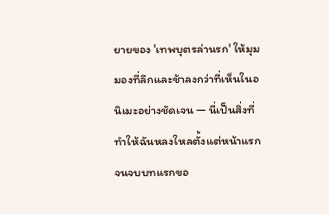ยายของ 'เทพบุตรล่านรก' ให้มุมมองที่ลึกและช้าลงกว่าที่เห็นในอนิเมะอย่างชัดเจน — นี่เป็นสิ่งที่ทำให้ฉันหลงใหลตั้งแต่หน้าแรกจนจบบทแรกขอ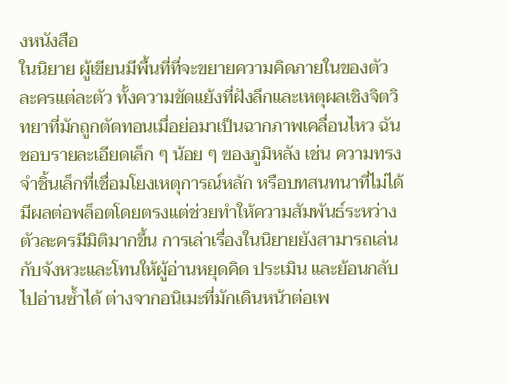งหนังสือ
ในนิยาย ผู้เขียนมีพื้นที่ที่จะขยายความคิดภายในของตัวละครแต่ละตัว ทั้งความขัดแย้งที่ฝังลึกและเหตุผลเชิงจิตวิทยาที่มักถูกตัดทอนเมื่อย่อมาเป็นฉากภาพเคลื่อนไหว ฉันชอบรายละเอียดเล็ก ๆ น้อย ๆ ของภูมิหลัง เช่น ความทรงจำชิ้นเล็กที่เชื่อมโยงเหตุการณ์หลัก หรือบทสนทนาที่ไม่ได้มีผลต่อพล็อตโดยตรงแต่ช่วยทำให้ความสัมพันธ์ระหว่างตัวละครมีมิติมากขึ้น การเล่าเรื่องในนิยายยังสามารถเล่นกับจังหวะและโทนให้ผู้อ่านหยุดคิด ประเมิน และย้อนกลับไปอ่านซ้ำได้ ต่างจากอนิเมะที่มักเดินหน้าต่อเพ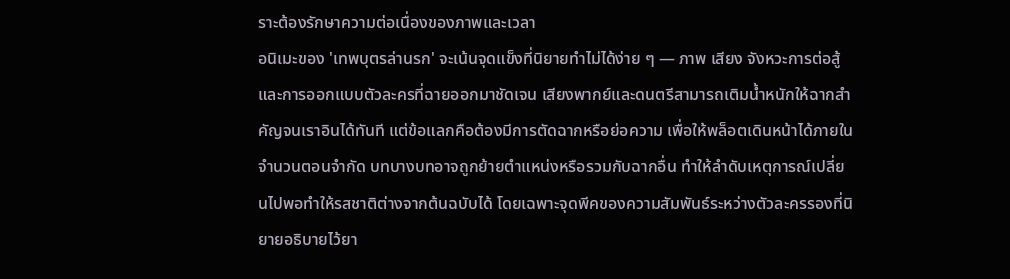ราะต้องรักษาความต่อเนื่องของภาพและเวลา
อนิเมะของ 'เทพบุตรล่านรก' จะเน้นจุดแข็งที่นิยายทำไม่ได้ง่าย ๆ — ภาพ เสียง จังหวะการต่อสู้ และการออกแบบตัวละครที่ฉายออกมาชัดเจน เสียงพากย์และดนตรีสามารถเติมน้ำหนักให้ฉากสำคัญจนเราอินได้ทันที แต่ข้อแลกคือต้องมีการตัดฉากหรือย่อความ เพื่อให้พล็อตเดินหน้าได้ภายในจำนวนตอนจำกัด บทบางบทอาจถูกย้ายตำแหน่งหรือรวมกับฉากอื่น ทำให้ลำดับเหตุการณ์เปลี่ยนไปพอทำให้รสชาติต่างจากต้นฉบับได้ โดยเฉพาะจุดพีคของความสัมพันธ์ระหว่างตัวละครรองที่นิยายอธิบายไว้ยา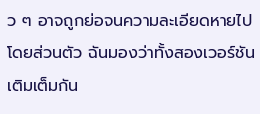ว ๆ อาจถูกย่อจนความละเอียดหายไป
โดยส่วนตัว ฉันมองว่าทั้งสองเวอร์ชันเติมเต็มกัน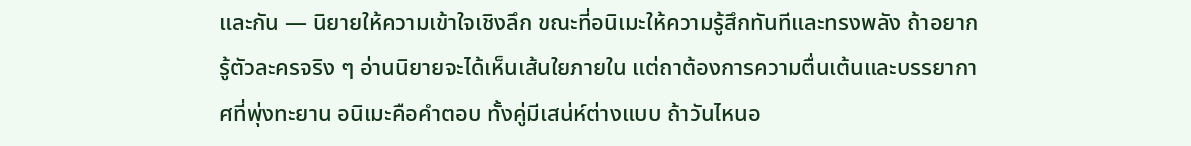และกัน — นิยายให้ความเข้าใจเชิงลึก ขณะที่อนิเมะให้ความรู้สึกทันทีและทรงพลัง ถ้าอยากรู้ตัวละครจริง ๆ อ่านนิยายจะได้เห็นเส้นใยภายใน แต่ถาต้องการความตื่นเต้นและบรรยากาศที่พุ่งทะยาน อนิเมะคือคำตอบ ทั้งคู่มีเสน่ห์ต่างแบบ ถ้าวันไหนอ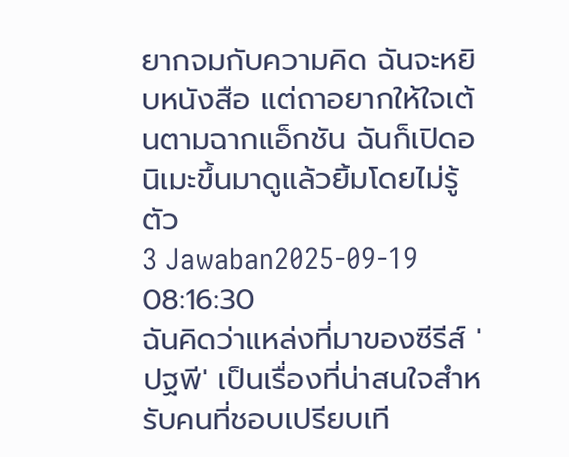ยากจมกับความคิด ฉันจะหยิบหนังสือ แต่ถาอยากให้ใจเต้นตามฉากแอ็กชัน ฉันก็เปิดอนิเมะขึ้นมาดูแล้วยิ้มโดยไม่รู้ตัว
3 Jawaban2025-09-19 08:16:30
ฉันคิดว่าแหล่งที่มาของซีรีส์ 'ปฐพี' เป็นเรื่องที่น่าสนใจสำหรับคนที่ชอบเปรียบเที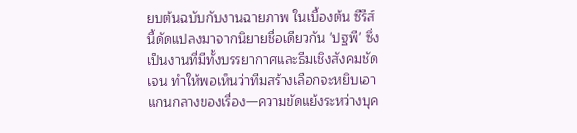ยบต้นฉบับกับงานฉายภาพ ในเบื้องต้น ซีรีส์นี้ดัดแปลงมาจากนิยายชื่อเดียวกัน 'ปฐพี' ซึ่งเป็นงานที่มีทั้งบรรยากาศและธีมเชิงสังคมชัดเจน ทำให้พอเห็นว่าทีมสร้างเลือกจะหยิบเอาแกนกลางของเรื่อง—ความขัดแย้งระหว่างบุค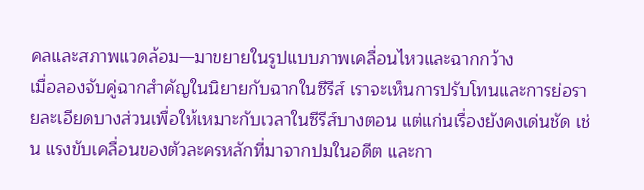คลและสภาพแวดล้อม—มาขยายในรูปแบบภาพเคลื่อนไหวและฉากกว้าง
เมื่อลองจับคู่ฉากสำคัญในนิยายกับฉากในซีรีส์ เราจะเห็นการปรับโทนและการย่อรายละเอียดบางส่วนเพื่อให้เหมาะกับเวลาในซีรีส์บางตอน แต่แก่นเรื่องยังคงเด่นชัด เช่น แรงขับเคลื่อนของตัวละครหลักที่มาจากปมในอดีต และกา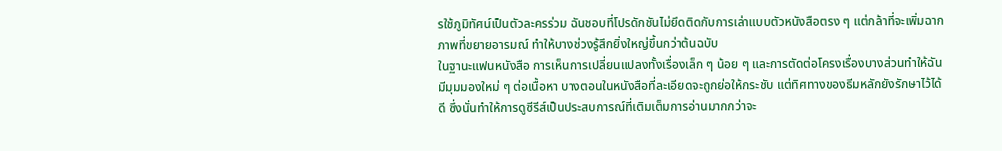รใช้ภูมิทัศน์เป็นตัวละครร่วม ฉันชอบที่โปรดักชันไม่ยึดติดกับการเล่าแบบตัวหนังสือตรง ๆ แต่กล้าที่จะเพิ่มฉากภาพที่ขยายอารมณ์ ทำให้บางช่วงรู้สึกยิ่งใหญ่ขึ้นกว่าต้นฉบับ
ในฐานะแฟนหนังสือ การเห็นการเปลี่ยนแปลงทั้งเรื่องเล็ก ๆ น้อย ๆ และการตัดต่อโครงเรื่องบางส่วนทำให้ฉันมีมุมมองใหม่ ๆ ต่อเนื้อหา บางตอนในหนังสือที่ละเอียดจะถูกย่อให้กระชับ แต่ทิศทางของธีมหลักยังรักษาไว้ได้ดี ซึ่งนั่นทำให้การดูซีรีส์เป็นประสบการณ์ที่เติมเต็มการอ่านมากกว่าจะ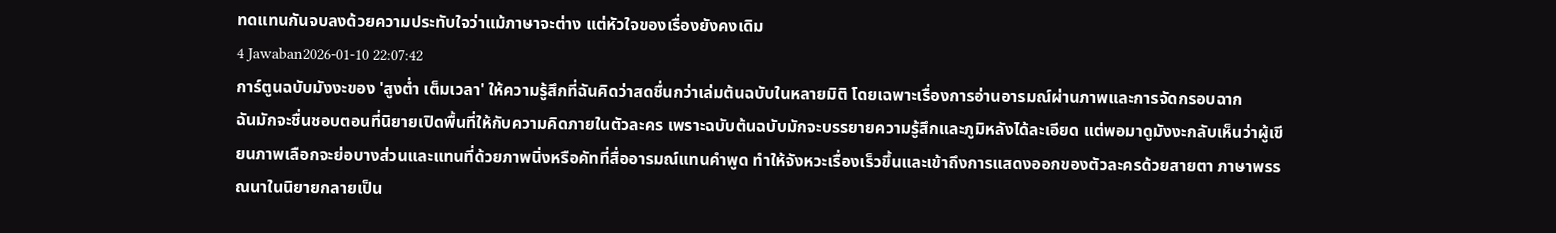ทดแทนกันจบลงด้วยความประทับใจว่าแม้ภาษาจะต่าง แต่หัวใจของเรื่องยังคงเดิม
4 Jawaban2026-01-10 22:07:42
การ์ตูนฉบับมังงะของ 'สูงต่ำ เต็มเวลา' ให้ความรู้สึกที่ฉันคิดว่าสดชื่นกว่าเล่มต้นฉบับในหลายมิติ โดยเฉพาะเรื่องการอ่านอารมณ์ผ่านภาพและการจัดกรอบฉาก
ฉันมักจะชื่นชอบตอนที่นิยายเปิดพื้นที่ให้กับความคิดภายในตัวละคร เพราะฉบับต้นฉบับมักจะบรรยายความรู้สึกและภูมิหลังได้ละเอียด แต่พอมาดูมังงะกลับเห็นว่าผู้เขียนภาพเลือกจะย่อบางส่วนและแทนที่ด้วยภาพนิ่งหรือคัทที่สื่ออารมณ์แทนคำพูด ทำให้จังหวะเรื่องเร็วขึ้นและเข้าถึงการแสดงออกของตัวละครด้วยสายตา ภาษาพรรณนาในนิยายกลายเป็น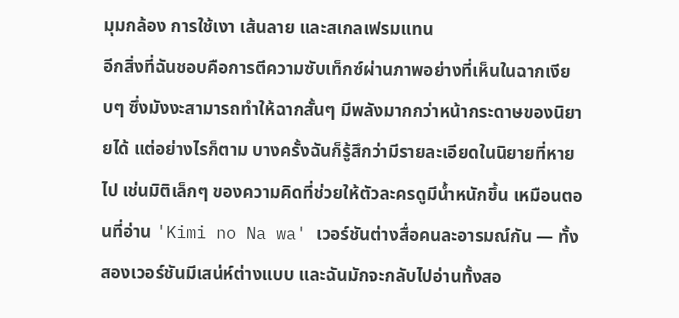มุมกล้อง การใช้เงา เส้นลาย และสเกลเฟรมแทน
อีกสิ่งที่ฉันชอบคือการตีความซับเท็กซ์ผ่านภาพอย่างที่เห็นในฉากเงียบๆ ซึ่งมังงะสามารถทำให้ฉากสั้นๆ มีพลังมากกว่าหน้ากระดาษของนิยายได้ แต่อย่างไรก็ตาม บางครั้งฉันก็รู้สึกว่ามีรายละเอียดในนิยายที่หายไป เช่นมิติเล็กๆ ของความคิดที่ช่วยให้ตัวละครดูมีน้ำหนักขึ้น เหมือนตอนที่อ่าน 'Kimi no Na wa' เวอร์ชันต่างสื่อคนละอารมณ์กัน — ทั้งสองเวอร์ชันมีเสน่ห์ต่างแบบ และฉันมักจะกลับไปอ่านทั้งสอ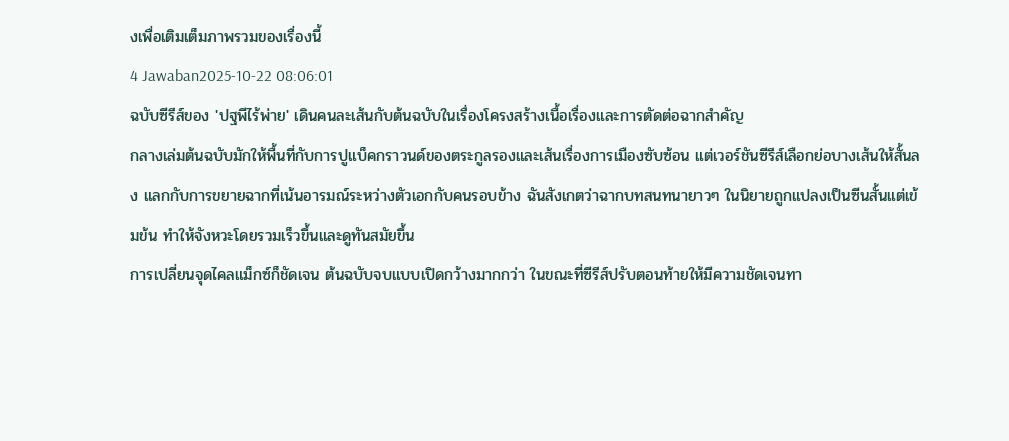งเพื่อเติมเต็มภาพรวมของเรื่องนี้
4 Jawaban2025-10-22 08:06:01
ฉบับซีรีส์ของ 'ปฐพีไร้พ่าย' เดินคนละเส้นกับต้นฉบับในเรื่องโครงสร้างเนื้อเรื่องและการตัดต่อฉากสำคัญ
กลางเล่มต้นฉบับมักให้พื้นที่กับการปูแบ็คกราวนด์ของตระกูลรองและเส้นเรื่องการเมืองซับซ้อน แต่เวอร์ชันซีรีส์เลือกย่อบางเส้นให้สั้นลง แลกกับการขยายฉากที่เน้นอารมณ์ระหว่างตัวเอกกับคนรอบข้าง ฉันสังเกตว่าฉากบทสนทนายาวๆ ในนิยายถูกแปลงเป็นซีนสั้นแต่เข้มข้น ทำให้จังหวะโดยรวมเร็วขึ้นและดูทันสมัยขึ้น
การเปลี่ยนจุดไคลแม็กซ์ก็ชัดเจน ต้นฉบับจบแบบเปิดกว้างมากกว่า ในขณะที่ซีรีส์ปรับตอนท้ายให้มีความชัดเจนทา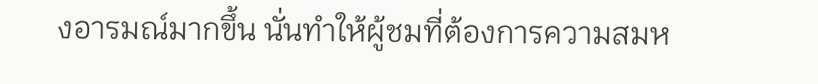งอารมณ์มากขึ้น นั่นทำให้ผู้ชมที่ต้องการความสมห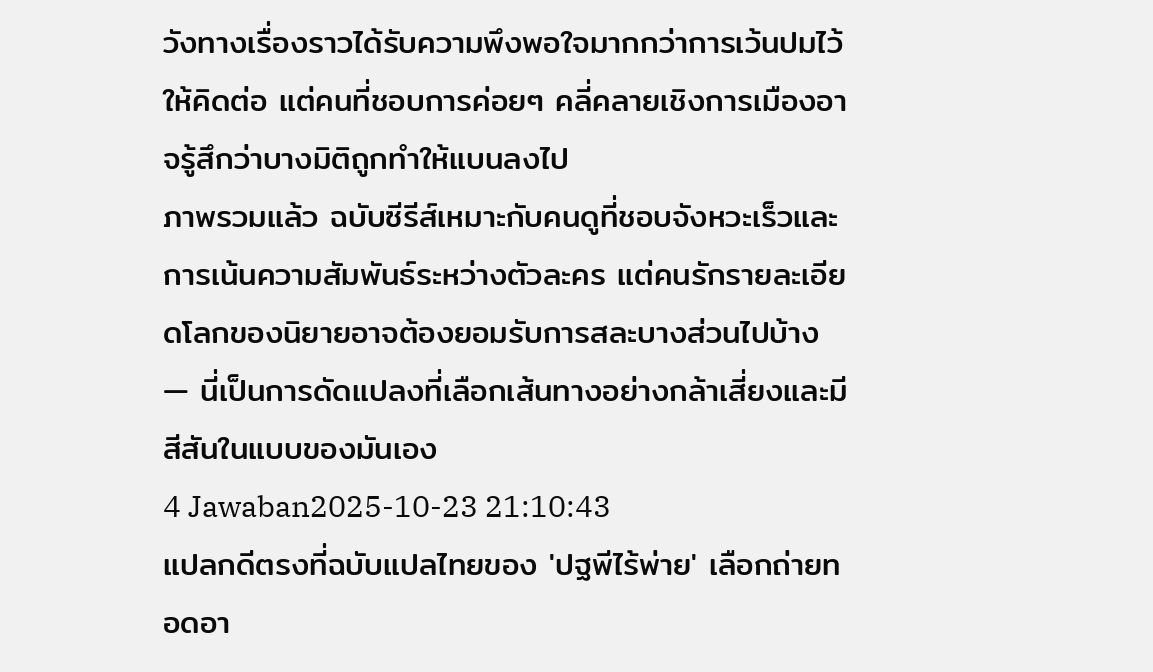วังทางเรื่องราวได้รับความพึงพอใจมากกว่าการเว้นปมไว้ให้คิดต่อ แต่คนที่ชอบการค่อยๆ คลี่คลายเชิงการเมืองอาจรู้สึกว่าบางมิติถูกทำให้แบนลงไป
ภาพรวมแล้ว ฉบับซีรีส์เหมาะกับคนดูที่ชอบจังหวะเร็วและการเน้นความสัมพันธ์ระหว่างตัวละคร แต่คนรักรายละเอียดโลกของนิยายอาจต้องยอมรับการสละบางส่วนไปบ้าง — นี่เป็นการดัดแปลงที่เลือกเส้นทางอย่างกล้าเสี่ยงและมีสีสันในแบบของมันเอง
4 Jawaban2025-10-23 21:10:43
แปลกดีตรงที่ฉบับแปลไทยของ 'ปฐพีไร้พ่าย' เลือกถ่ายทอดอา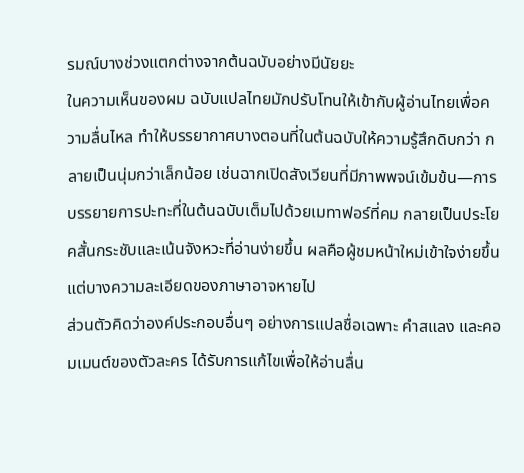รมณ์บางช่วงแตกต่างจากต้นฉบับอย่างมีนัยยะ
ในความเห็นของผม ฉบับแปลไทยมักปรับโทนให้เข้ากับผู้อ่านไทยเพื่อความลื่นไหล ทำให้บรรยากาศบางตอนที่ในต้นฉบับให้ความรู้สึกดิบกว่า กลายเป็นนุ่มกว่าเล็กน้อย เช่นฉากเปิดสังเวียนที่มีภาพพจน์เข้มข้น—การบรรยายการปะทะที่ในต้นฉบับเต็มไปด้วยเมทาฟอร์ที่คม กลายเป็นประโยคสั้นกระชับและเน้นจังหวะที่อ่านง่ายขึ้น ผลคือผู้ชมหน้าใหม่เข้าใจง่ายขึ้นแต่บางความละเอียดของภาษาอาจหายไป
ส่วนตัวคิดว่าองค์ประกอบอื่นๆ อย่างการแปลชื่อเฉพาะ คำสแลง และคอมเมนต์ของตัวละคร ได้รับการแก้ไขเพื่อให้อ่านลื่น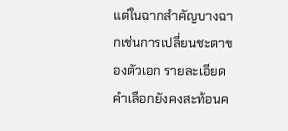แต่ในฉากสำคัญบางฉากเช่นการเปลี่ยนชะตาของตัวเอก รายละเอียดคำเลือกยังคงสะท้อนค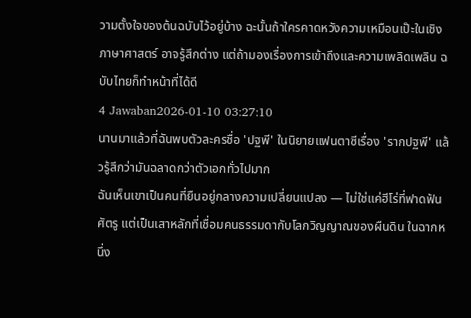วามตั้งใจของต้นฉบับไว้อยู่บ้าง ฉะนั้นถ้าใครคาดหวังความเหมือนเป๊ะในเชิงภาษาศาสตร์ อาจรู้สึกต่าง แต่ถ้ามองเรื่องการเข้าถึงและความเพลิดเพลิน ฉบับไทยก็ทำหน้าที่ได้ดี
4 Jawaban2026-01-10 03:27:10
นานมาแล้วที่ฉันพบตัวละครชื่อ 'ปฐพี' ในนิยายแฟนตาซีเรื่อง 'รากปฐพี' แล้วรู้สึกว่ามันฉลาดกว่าตัวเอกทั่วไปมาก
ฉันเห็นเขาเป็นคนที่ยืนอยู่กลางความเปลี่ยนแปลง — ไม่ใช่แค่ฮีโร่ที่ฟาดฟันศัตรู แต่เป็นเสาหลักที่เชื่อมคนธรรมดากับโลกวิญญาณของผืนดิน ในฉากหนึ่ง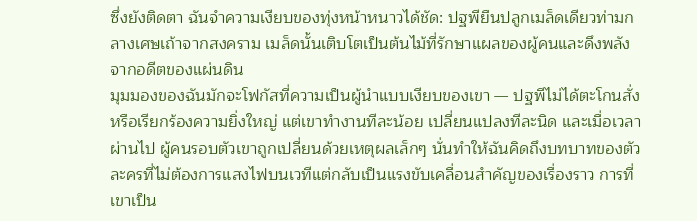ซึ่งยังติดตา ฉันจำความเงียบของทุ่งหน้าหนาวได้ชัด: ปฐพียืนปลูกเมล็ดเดียวท่ามกลางเศษเถ้าจากสงคราม เมล็ดนั้นเติบโตเป็นต้นไม้ที่รักษาแผลของผู้คนและดึงพลังจากอดีตของแผ่นดิน
มุมมองของฉันมักจะโฟกัสที่ความเป็นผู้นำแบบเงียบของเขา — ปฐพีไม่ได้ตะโกนสั่งหรือเรียกร้องความยิ่งใหญ่ แต่เขาทำงานทีละน้อย เปลี่ยนแปลงทีละนิด และเมื่อเวลาผ่านไป ผู้คนรอบตัวเขาถูกเปลี่ยนด้วยเหตุผลเล็กๆ นั่นทำให้ฉันคิดถึงบทบาทของตัวละครที่ไม่ต้องการแสงไฟบนเวทีแต่กลับเป็นแรงขับเคลื่อนสำคัญของเรื่องราว การที่เขาเป็น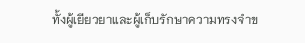ทั้งผู้เยียวยาและผู้เก็บรักษาความทรงจำข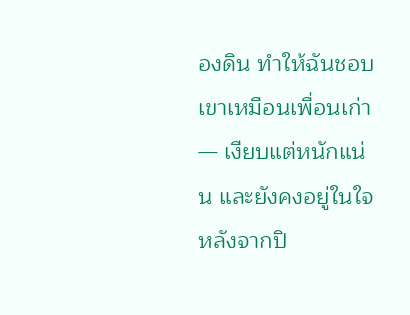องดิน ทำให้ฉันชอบเขาเหมือนเพื่อนเก่า — เงียบแต่หนักแน่น และยังคงอยู่ในใจหลังจากปิ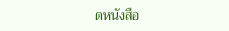ดหนังสือ